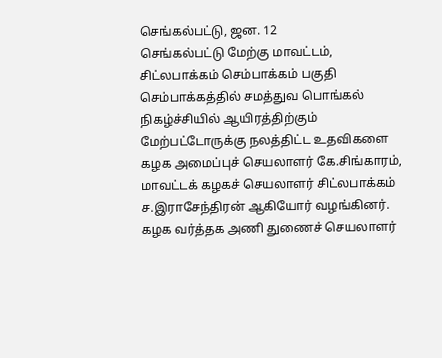செங்கல்பட்டு, ஜன. 12
செங்கல்பட்டு மேற்கு மாவட்டம், சிட்லபாக்கம் செம்பாக்கம் பகுதி செம்பாக்கத்தில் சமத்துவ பொங்கல் நிகழ்ச்சியில் ஆயிரத்திற்கும் மேற்பட்டோருக்கு நலத்திட்ட உதவிகளை கழக அமைப்புச் செயலாளர் கே.சிங்காரம், மாவட்டக் கழகச் செயலாளர் சிட்லபாக்கம் ச.இராசேந்திரன் ஆகியோர் வழங்கினர்.
கழக வர்த்தக அணி துணைச் செயலாளர்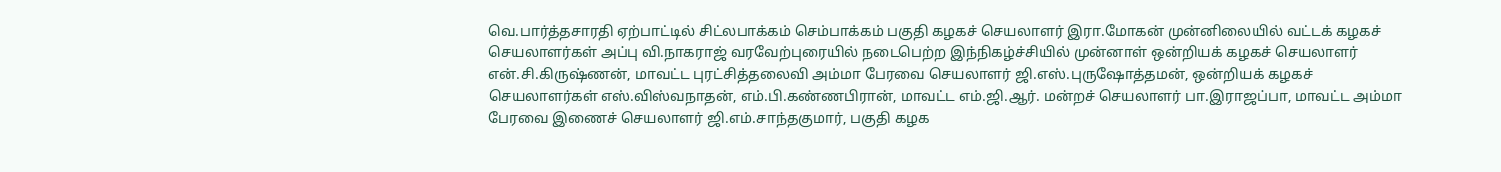வெ.பார்த்தசாரதி ஏற்பாட்டில் சிட்லபாக்கம் செம்பாக்கம் பகுதி கழகச் செயலாளர் இரா.மோகன் முன்னிலையில் வட்டக் கழகச் செயலாளர்கள் அப்பு வி.நாகராஜ் வரவேற்புரையில் நடைபெற்ற இந்நிகழ்ச்சியில் முன்னாள் ஒன்றியக் கழகச் செயலாளர் என்.சி.கிருஷ்ணன், மாவட்ட புரட்சித்தலைவி அம்மா பேரவை செயலாளர் ஜி.எஸ்.புருஷோத்தமன், ஒன்றியக் கழகச் செயலாளர்கள் எஸ்.விஸ்வநாதன், எம்.பி.கண்ணபிரான், மாவட்ட எம்.ஜி.ஆர். மன்றச் செயலாளர் பா.இராஜப்பா, மாவட்ட அம்மா பேரவை இணைச் செயலாளர் ஜி.எம்.சாந்தகுமார், பகுதி கழக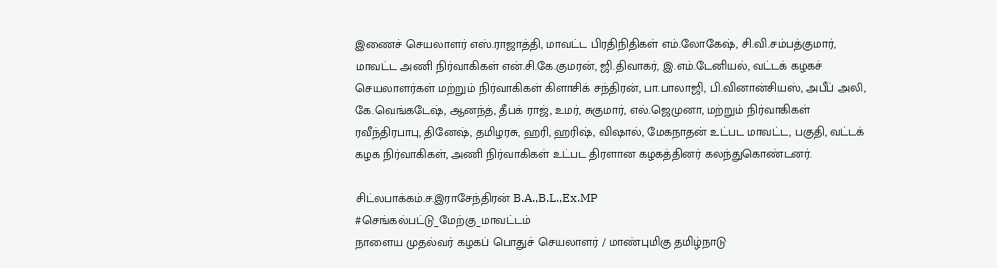இணைச் செயலாளர் எஸ்.ராஜாத்தி, மாவட்ட பிரதிநிதிகள் எம்.லோகேஷ், சி.வி.சம்பத்குமார், மாவட்ட அணி நிர்வாகிகள் என்.சி.கே.குமரன், ஜி.திவாகர், இ.எம்.டேனியல், வட்டக் கழகச் செயலாளர்கள் மற்றும் நிர்வாகிகள் கிளாசிக் சந்திரன், பா.பாலாஜி, பி.வினான்சியஸ், அபீப் அலி, கே.வெங்கடேஷ், ஆனந்த், தீபக் ராஜ், உமர், சுகுமார், எல்.ஜெமுனா, மற்றும் நிர்வாகிகள் ரவீந்திரபாபு, தினேஷ், தமிழரசு, ஹரி, ஹரிஷ், விஷால், மேகநாதன் உட்பட மாவட்ட, பகுதி, வட்டக் கழக நிர்வாகிகள், அணி நிர்வாகிகள் உட்பட திரளான கழகத்தினர் கலந்துகொண்டனர்.

சிட்லபாக்கம்.ச.இராசேந்திரன் B.A.,B.L.,Ex.MP
#செங்கல்பட்டு_மேற்கு_மாவட்டம்
நாளைய முதல்வர் கழகப் பொதுச் செயலாளர் / மாண்புமிகு தமிழ்நாடு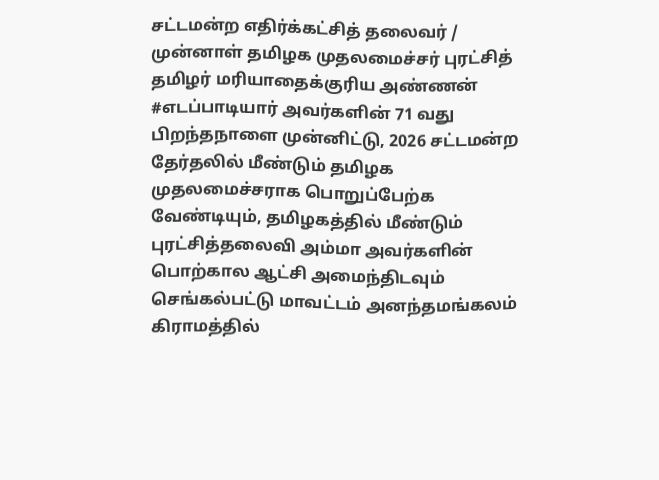சட்டமன்ற எதிர்க்கட்சித் தலைவர் / முன்னாள் தமிழக முதலமைச்சர் புரட்சித் தமிழர் மரியாதைக்குரிய அண்ணன் #எடப்பாடியார் அவர்களின் 71 வது பிறந்தநாளை முன்னிட்டு, 2026 சட்டமன்ற தேர்தலில் மீண்டும் தமிழக முதலமைச்சராக பொறுப்பேற்க வேண்டியும், தமிழகத்தில் மீண்டும் புரட்சித்தலைவி அம்மா அவர்களின் பொற்கால ஆட்சி அமைந்திடவும் செங்கல்பட்டு மாவட்டம் அனந்தமங்கலம் கிராமத்தில்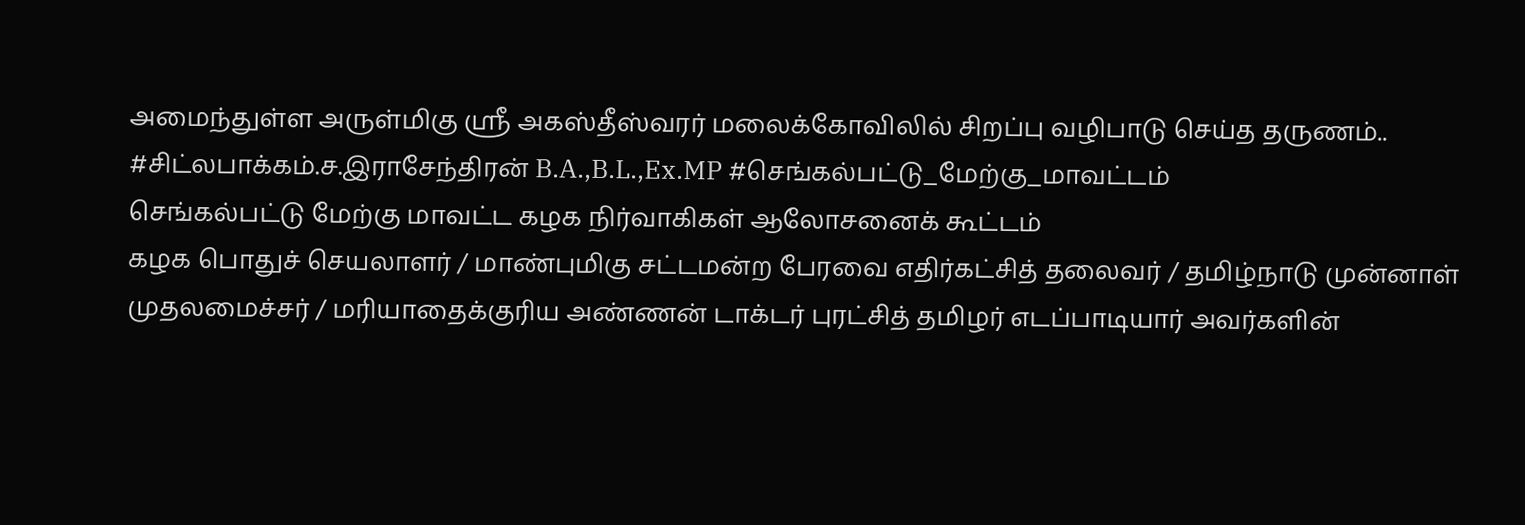அமைந்துள்ள அருள்மிகு ஸ்ரீ அகஸ்தீஸ்வரர் மலைக்கோவிலில் சிறப்பு வழிபாடு செய்த தருணம்.. #சிட்லபாக்கம்.ச.இராசேந்திரன் B.A.,B.L.,Ex.MP #செங்கல்பட்டு_மேற்கு_மாவட்டம்
செங்கல்பட்டு மேற்கு மாவட்ட கழக நிர்வாகிகள் ஆலோசனைக் கூட்டம்
கழக பொதுச் செயலாளர் / மாண்புமிகு சட்டமன்ற பேரவை எதிர்கட்சித் தலைவர் / தமிழ்நாடு முன்னாள் முதலமைச்சர் / மரியாதைக்குரிய அண்ணன் டாக்டர் புரட்சித் தமிழர் எடப்பாடியார் அவர்களின்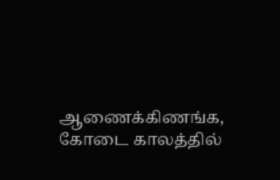ஆணைக்கிணங்க, கோடை காலத்தில்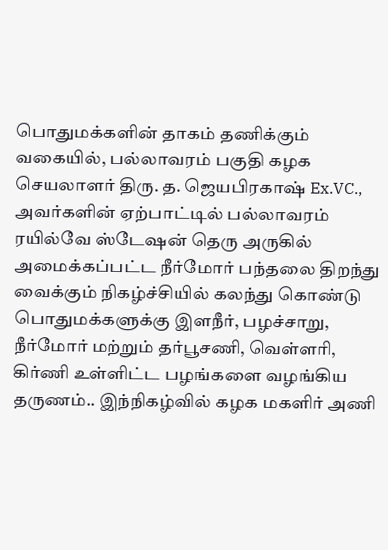பொதுமக்களின் தாகம் தணிக்கும் வகையில், பல்லாவரம் பகுதி கழக செயலாளர் திரு. த. ஜெயபிரகாஷ் Ex.VC., அவர்களின் ஏற்பாட்டில் பல்லாவரம் ரயில்வே ஸ்டேஷன் தெரு அருகில் அமைக்கப்பட்ட நீர்மோர் பந்தலை திறந்து வைக்கும் நிகழ்ச்சியில் கலந்து கொண்டு பொதுமக்களுக்கு இளநீர், பழச்சாறு, நீர்மோர் மற்றும் தர்பூசணி, வெள்ளரி, கிர்ணி உள்ளிட்ட பழங்களை வழங்கிய தருணம்.. இந்நிகழ்வில் கழக மகளிர் அணி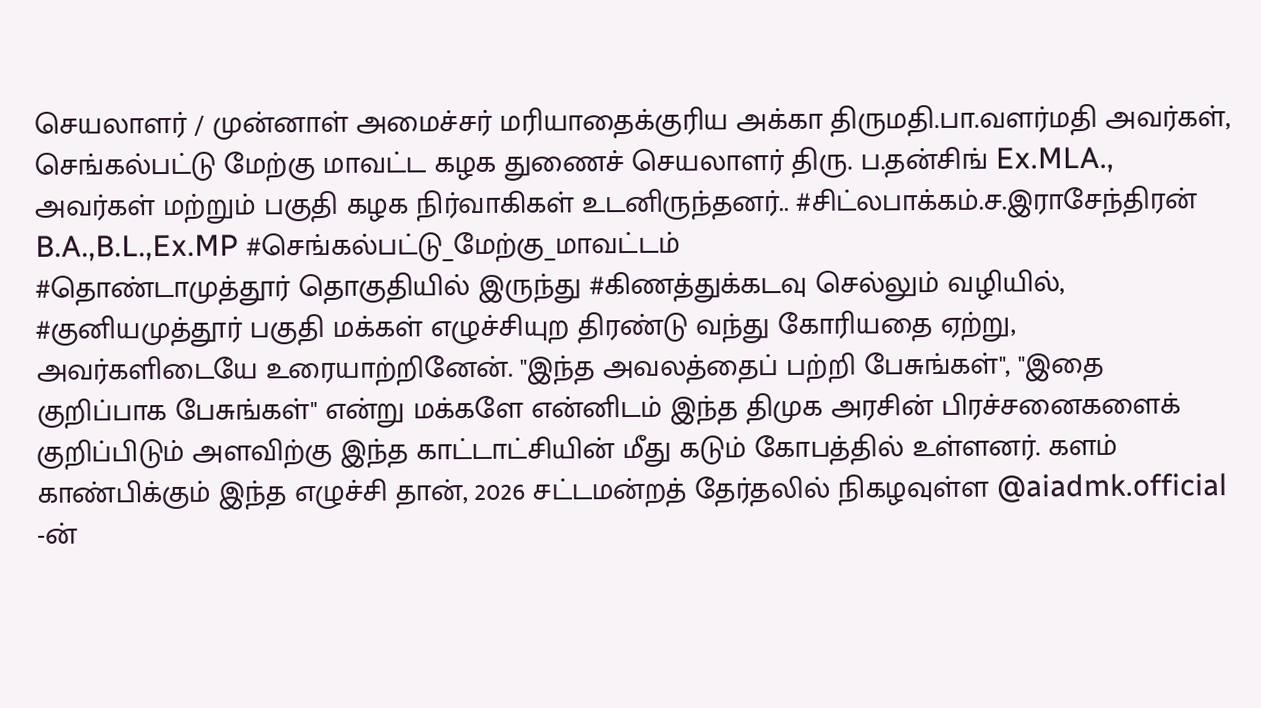செயலாளர் / முன்னாள் அமைச்சர் மரியாதைக்குரிய அக்கா திருமதி.பா.வளர்மதி அவர்கள், செங்கல்பட்டு மேற்கு மாவட்ட கழக துணைச் செயலாளர் திரு. ப.தன்சிங் Ex.MLA., அவர்கள் மற்றும் பகுதி கழக நிர்வாகிகள் உடனிருந்தனர்.. #சிட்லபாக்கம்.ச.இராசேந்திரன் B.A.,B.L.,Ex.MP #செங்கல்பட்டு_மேற்கு_மாவட்டம்
#தொண்டாமுத்தூர் தொகுதியில் இருந்து #கிணத்துக்கடவு செல்லும் வழியில், #குனியமுத்தூர் பகுதி மக்கள் எழுச்சியுற திரண்டு வந்து கோரியதை ஏற்று, அவர்களிடையே உரையாற்றினேன். "இந்த அவலத்தைப் பற்றி பேசுங்கள்", "இதை குறிப்பாக பேசுங்கள்" என்று மக்களே என்னிடம் இந்த திமுக அரசின் பிரச்சனைகளைக் குறிப்பிடும் அளவிற்கு இந்த காட்டாட்சியின் மீது கடும் கோபத்தில் உள்ளனர். களம் காண்பிக்கும் இந்த எழுச்சி தான், 2026 சட்டமன்றத் தேர்தலில் நிகழவுள்ள @aiadmk.official -ன்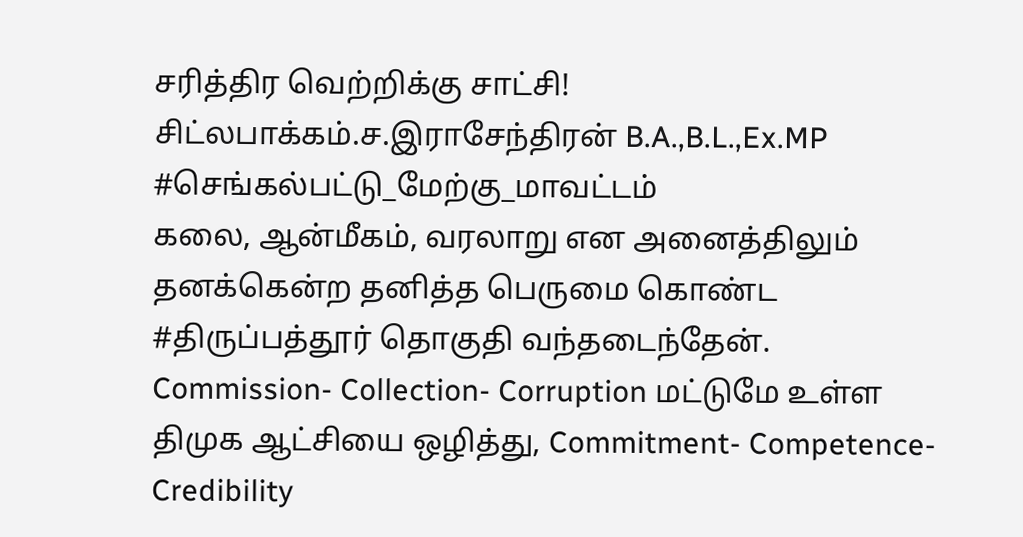சரித்திர வெற்றிக்கு சாட்சி! சிட்லபாக்கம்.ச.இராசேந்திரன் B.A.,B.L.,Ex.MP #செங்கல்பட்டு_மேற்கு_மாவட்டம்
கலை, ஆன்மீகம், வரலாறு என அனைத்திலும் தனக்கென்ற தனித்த பெருமை கொண்ட #திருப்பத்தூர் தொகுதி வந்தடைந்தேன். Commission- Collection- Corruption மட்டுமே உள்ள திமுக ஆட்சியை ஒழித்து, Commitment- Competence- Credibility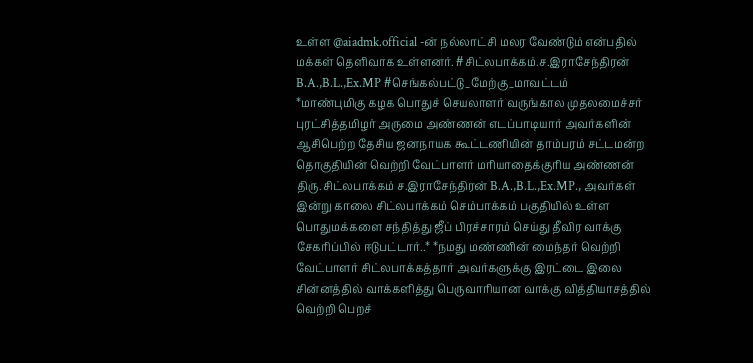உள்ள @aiadmk.official -ன் நல்லாட்சி மலர வேண்டும் என்பதில் மக்கள் தெளிவாக உள்ளனர். #சிட்லபாக்கம்.ச.இராசேந்திரன் B.A.,B.L.,Ex.MP #செங்கல்பட்டு_மேற்கு_மாவட்டம்
*மாண்புமிகு கழக பொதுச் செயலாளர் வருங்கால முதலமைச்சர் புரட்சித்தமிழர் அருமை அண்ணன் எடப்பாடியார் அவர்களின் ஆசிபெற்ற தேசிய ஜனநாயக கூட்டணியின் தாம்பரம் சட்டமன்ற தொகுதியின் வெற்றி வேட்பாளர் மரியாதைக்குரிய அண்ணன் திரு.சிட்லபாக்கம் ச.இராசேந்திரன் B.A.,B.L.,Ex.MP., அவர்கள் இன்று காலை சிட்லபாக்கம் செம்பாக்கம் பகுதியில் உள்ள பொதுமக்களை சந்தித்து ஜீப் பிரச்சாரம் செய்து தீவிர வாக்கு சேகரிப்பில் ஈடுபட்டார்..* *நமது மண்ணின் மைந்தர் வெற்றி வேட்பாளர் சிட்லபாக்கத்தார் அவர்களுக்கு இரட்டை இலை சின்னத்தில் வாக்களித்து பெருவாரியான வாக்கு வித்தியாசத்தில் வெற்றி பெறச்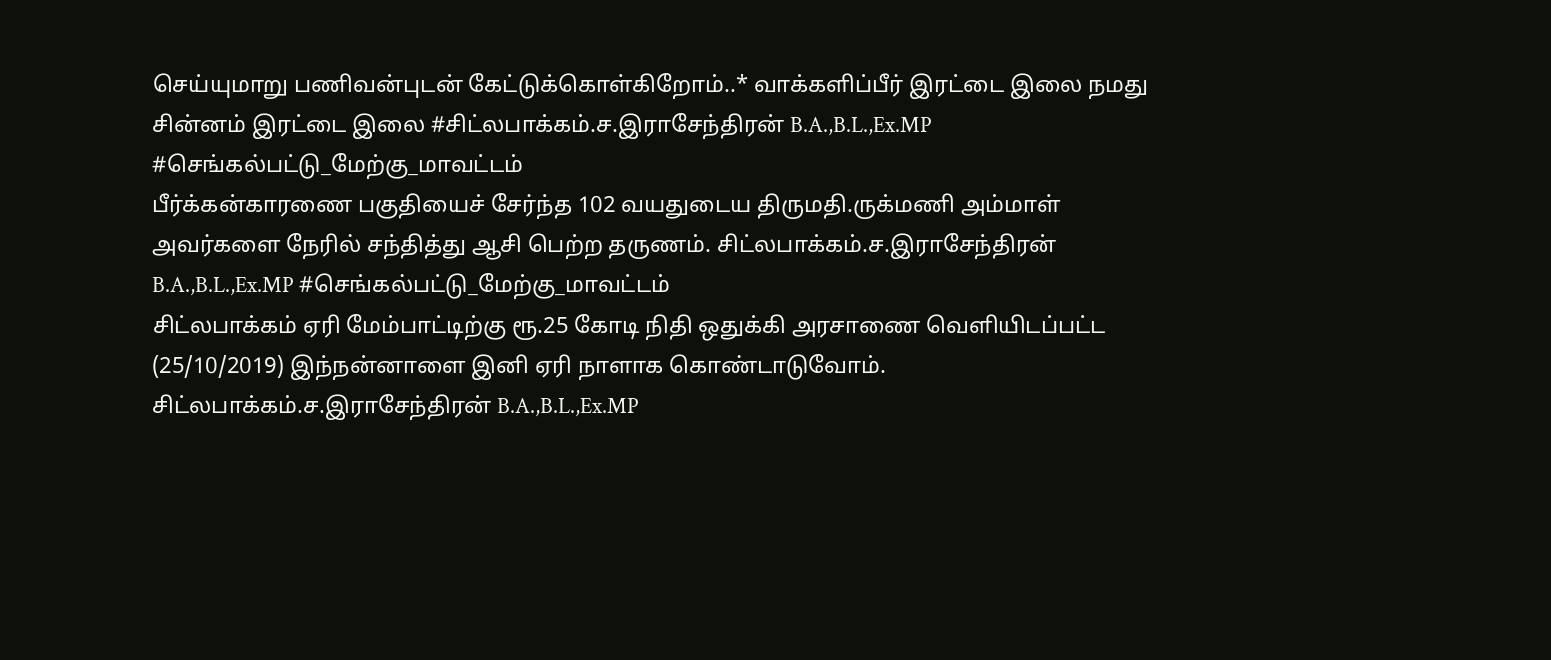செய்யுமாறு பணிவன்புடன் கேட்டுக்கொள்கிறோம்..* வாக்களிப்பீர் இரட்டை இலை நமது சின்னம் இரட்டை இலை #சிட்லபாக்கம்.ச.இராசேந்திரன் B.A.,B.L.,Ex.MP #செங்கல்பட்டு_மேற்கு_மாவட்டம்
பீர்க்கன்காரணை பகுதியைச் சேர்ந்த 102 வயதுடைய திருமதி.ருக்மணி அம்மாள் அவர்களை நேரில் சந்தித்து ஆசி பெற்ற தருணம். சிட்லபாக்கம்.ச.இராசேந்திரன் B.A.,B.L.,Ex.MP #செங்கல்பட்டு_மேற்கு_மாவட்டம்
சிட்லபாக்கம் ஏரி மேம்பாட்டிற்கு ரூ.25 கோடி நிதி ஒதுக்கி அரசாணை வெளியிடப்பட்ட (25/10/2019) இந்நன்னாளை இனி ஏரி நாளாக கொண்டாடுவோம். சிட்லபாக்கம்.ச.இராசேந்திரன் B.A.,B.L.,Ex.MP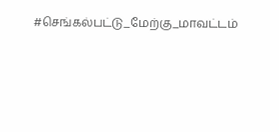#செங்கல்பட்டு_மேற்கு_மாவட்டம்